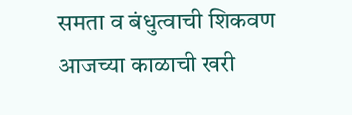समता व बंधुत्वाची शिकवण आजच्या काळाची खरी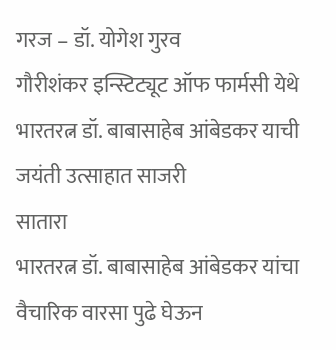गरज – डॉ. योगेश गुरव
गौरीशंकर इन्स्टिट्यूट ऑफ फार्मसी येथे भारतरत्न डॉ. बाबासाहेब आंबेडकर याची जयंती उत्साहात साजरी
सातारा
भारतरत्न डॉ. बाबासाहेब आंबेडकर यांचा वैचारिक वारसा पुढे घेऊन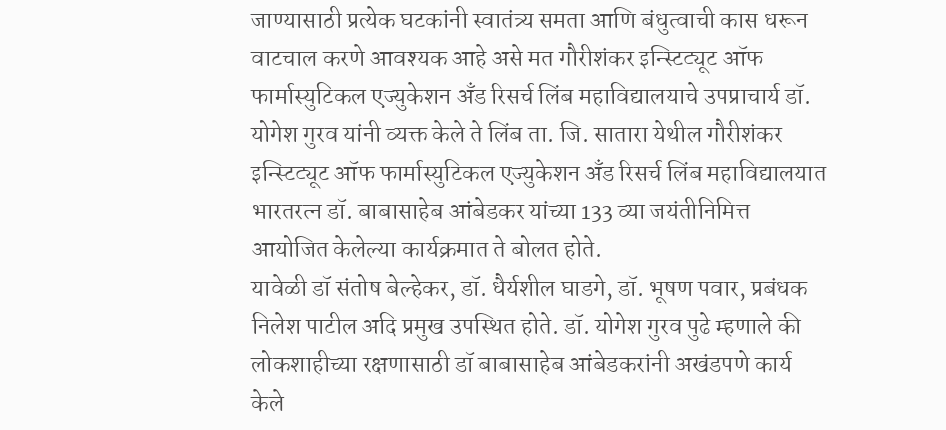जाण्यासाठी प्रत्येक घटकांनी स्वातंत्र्य समता आणि बंधुत्वाची कास धरून वाटचाल करणे आवश्यक आहे असे मत गौरीशंकर इन्स्टिट्यूट ऑफ फार्मास्युटिकल एज्युकेशन अँड रिसर्च लिंब महाविद्यालयाचे उपप्राचार्य डॉ. योगेश गुरव यांनी व्यक्त केले ते लिंब ता. जि. सातारा येथील गौरीशंकर इन्स्टिट्यूट ऑफ फार्मास्युटिकल एज्युकेशन अँड रिसर्च लिंब महाविद्यालयात भारतरत्न डॉ. बाबासाहेब आंबेडकर यांच्या 133 व्या जयंतीनिमित्त आयोजित केलेल्या कार्यक्रमात ते बोलत होते.
यावेळी डॉ संतोष बेल्हेकर, डॉ. धैर्यशील घाडगे, डॉ. भूषण पवार, प्रबंधक निलेश पाटील अदि प्रमुख उपस्थित होते. डॉ. योगेश गुरव पुढे म्हणाले की लोकशाहीच्या रक्षणासाठी डॉ बाबासाहेब आंबेडकरांनी अखंडपणे कार्य केले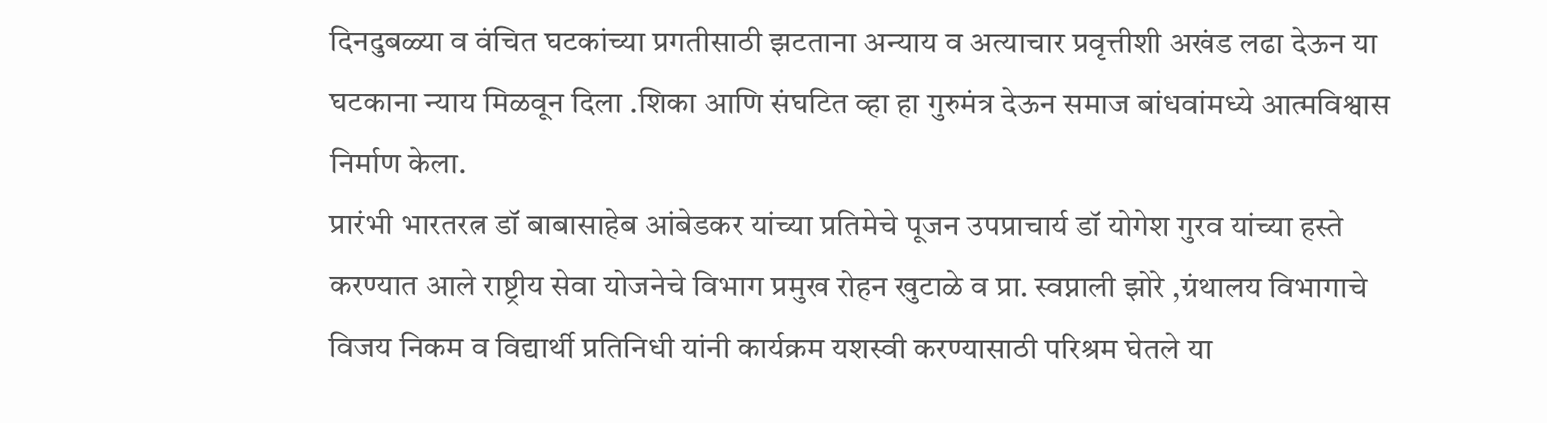दिनदुबळ्या व वंचित घटकांच्या प्रगतीसाठी झटताना अन्याय व अत्याचार प्रवृत्तीशी अखंड लढा देऊन या घटकाना न्याय मिळवून दिला .शिका आणि संघटित व्हा हा गुरुमंत्र देऊन समाज बांधवांमध्ये आत्मविश्वास निर्माण केला.
प्रारंभी भारतरत्न डॉ बाबासाहेब आंबेडकर यांच्या प्रतिमेचे पूजन उपप्राचार्य डॉ योगेश गुरव यांच्या हस्ते करण्यात आले राष्ट्रीय सेवा योजनेचे विभाग प्रमुख रोहन खुटाळे व प्रा. स्वप्नाली झोरे ,ग्रंथालय विभागाचे विजय निकम व विद्यार्थी प्रतिनिधी यांनी कार्यक्रम यशस्वी करण्यासाठी परिश्रम घेतले या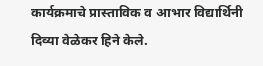कार्यक्रमाचे प्रास्ताविक व आभार विद्यार्थिनी दिव्या वेळेकर हिने केले.